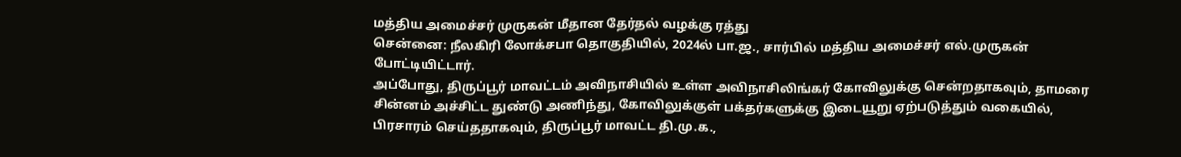மத்திய அமைச்சர் முருகன் மீதான தேர்தல் வழக்கு ரத்து
சென்னை: நீலகிரி லோக்சபா தொகுதியில், 2024ல் பா.ஜ., சார்பில் மத்திய அமைச்சர் எல்.முருகன் போட்டியிட்டார்.
அப்போது, திருப்பூர் மாவட்டம் அவிநாசியில் உள்ள அவிநாசிலிங்கர் கோவிலுக்கு சென்றதாகவும், தாமரை சின்னம் அச்சிட்ட துண்டு அணிந்து, கோவிலுக்குள் பக்தர்களுக்கு இடையூறு ஏற்படுத்தும் வகையில், பிரசாரம் செய்ததாகவும், திருப்பூர் மாவட்ட தி.மு.க.,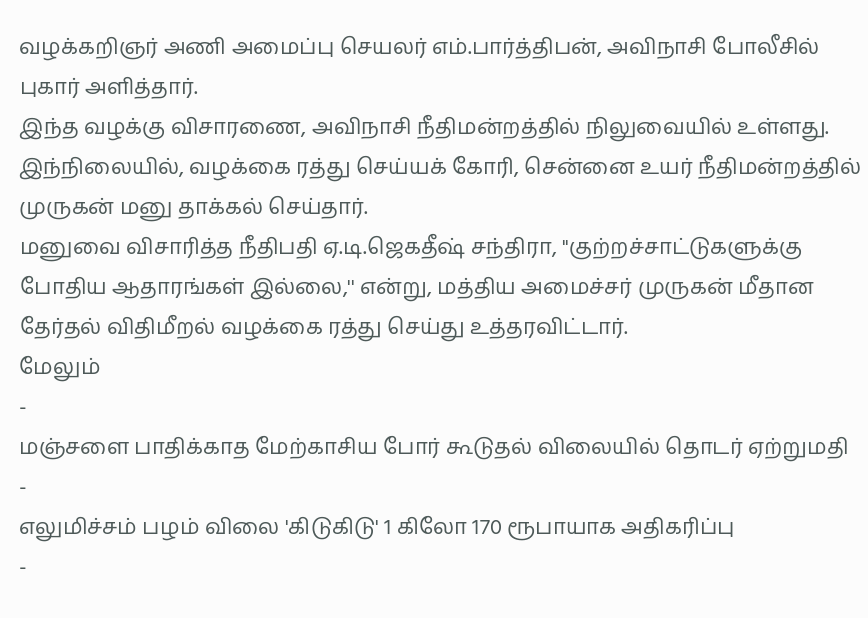வழக்கறிஞர் அணி அமைப்பு செயலர் எம்.பார்த்திபன், அவிநாசி போலீசில் புகார் அளித்தார்.
இந்த வழக்கு விசாரணை, அவிநாசி நீதிமன்றத்தில் நிலுவையில் உள்ளது. இந்நிலையில், வழக்கை ரத்து செய்யக் கோரி, சென்னை உயர் நீதிமன்றத்தில் முருகன் மனு தாக்கல் செய்தார்.
மனுவை விசாரித்த நீதிபதி ஏ.டி.ஜெகதீஷ் சந்திரா, ''குற்றச்சாட்டுகளுக்கு போதிய ஆதாரங்கள் இல்லை,'' என்று, மத்திய அமைச்சர் முருகன் மீதான தேர்தல் விதிமீறல் வழக்கை ரத்து செய்து உத்தரவிட்டார்.
மேலும்
-
மஞ்சளை பாதிக்காத மேற்காசிய போர் கூடுதல் விலையில் தொடர் ஏற்றுமதி
-
எலுமிச்சம் பழம் விலை 'கிடுகிடு' 1 கிலோ 170 ரூபாயாக அதிகரிப்பு
-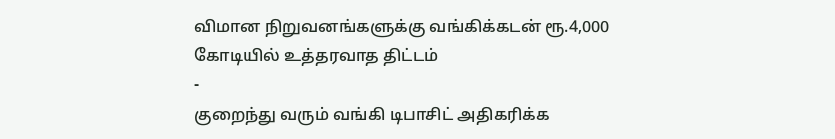விமான நிறுவனங்களுக்கு வங்கிக்கடன் ரூ.4,000 கோடியில் உத்தரவாத திட்டம்
-
குறைந்து வரும் வங்கி டிபாசிட் அதிகரிக்க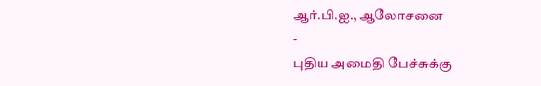ஆர்.பி.ஐ., ஆலோசனை
-
புதிய அமைதி பேச்சுக்கு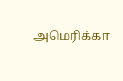அமெரிக்கா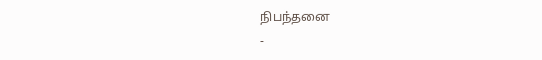நிபந்தனை
-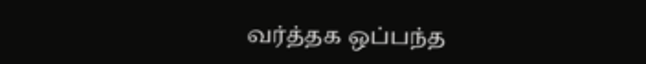வர்த்தக ஒப்பந்த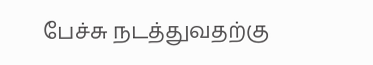பேச்சு நடத்துவதற்கு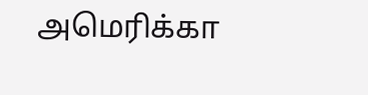அமெரிக்கா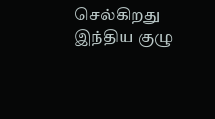செல்கிறது இந்திய குழு